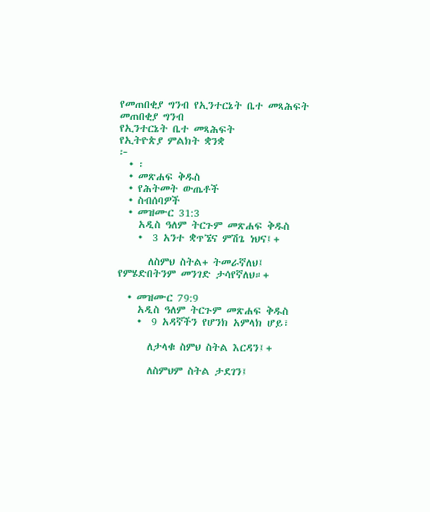የመጠበቂያ ግንብ የኢንተርኔት ቤተ መጻሕፍት
መጠበቂያ ግንብ
የኢንተርኔት ቤተ መጻሕፍት
የኢትዮጵያ ምልክት ቋንቋ
፦
  • ፡
  • መጽሐፍ ቅዱስ
  • የሕትመት ውጤቶች
  • ስብሰባዎች
  • መዝሙር 31:3
    አዲስ ዓለም ትርጉም መጽሐፍ ቅዱስ
    •  3 አንተ ቋጥኜና ምሽጌ ነህና፤+

      ለስምህ ስትል+ ትመራኛለህ፤ የምሄድበትንም መንገድ ታሳየኛለህ።+

  • መዝሙር 79:9
    አዲስ ዓለም ትርጉም መጽሐፍ ቅዱስ
    •  9 አዳኛችን የሆንክ አምላክ ሆይ፣

      ለታላቁ ስምህ ስትል እርዳን፤+

      ለስምህም ስትል ታደገን፤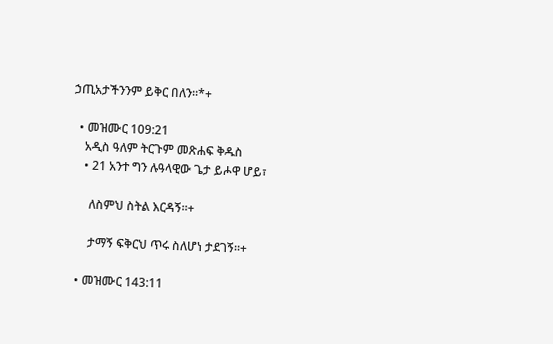ኃጢአታችንንም ይቅር በለን።*+

  • መዝሙር 109:21
    አዲስ ዓለም ትርጉም መጽሐፍ ቅዱስ
    • 21 አንተ ግን ሉዓላዊው ጌታ ይሖዋ ሆይ፣

      ለስምህ ስትል እርዳኝ።+

      ታማኝ ፍቅርህ ጥሩ ስለሆነ ታደገኝ።+

  • መዝሙር 143:11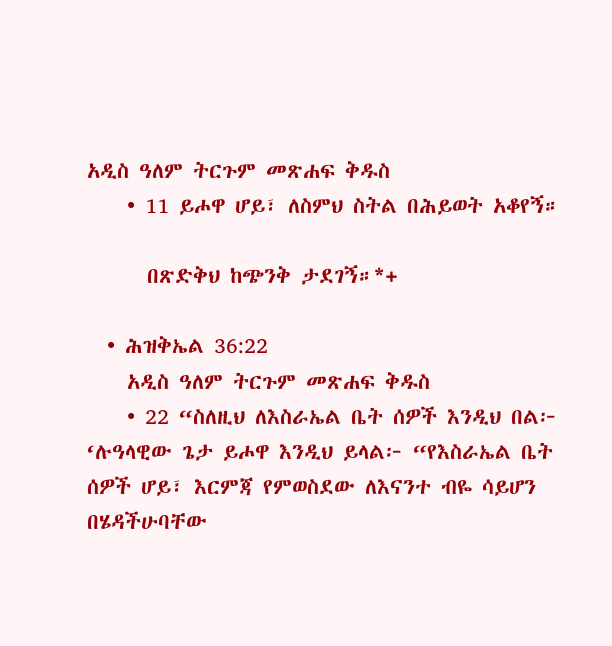አዲስ ዓለም ትርጉም መጽሐፍ ቅዱስ
    • 11 ይሖዋ ሆይ፣ ለስምህ ስትል በሕይወት አቆየኝ።

      በጽድቅህ ከጭንቅ ታደገኝ።*+

  • ሕዝቅኤል 36:22
    አዲስ ዓለም ትርጉም መጽሐፍ ቅዱስ
    • 22 “ስለዚህ ለእስራኤል ቤት ሰዎች እንዲህ በል፦ ‘ሉዓላዊው ጌታ ይሖዋ እንዲህ ይላል፦ “የእስራኤል ቤት ሰዎች ሆይ፣ እርምጃ የምወስደው ለእናንተ ብዬ ሳይሆን በሄዳችሁባቸው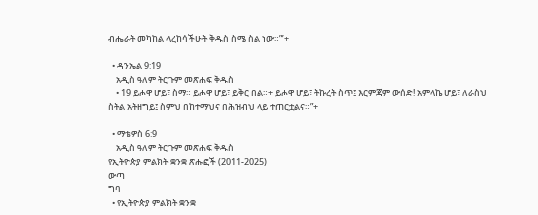ብሔራት መካከል ላረከሳችሁት ቅዱስ ስሜ ስል ነው።”’+

  • ዳንኤል 9:19
    አዲስ ዓለም ትርጉም መጽሐፍ ቅዱስ
    • 19 ይሖዋ ሆይ፣ ስማ። ይሖዋ ሆይ፣ ይቅር በል።+ ይሖዋ ሆይ፣ ትኩረት ስጥ፤ እርምጃም ውሰድ! አምላኬ ሆይ፣ ለራስህ ስትል አትዘግይ፤ ስምህ በከተማህና በሕዝብህ ላይ ተጠርቷልና።”+

  • ማቴዎስ 6:9
    አዲስ ዓለም ትርጉም መጽሐፍ ቅዱስ
የኢትዮጵያ ምልክት ቋንቋ ጽሑፎች (2011-2025)
ውጣ
ግባ
  • የኢትዮጵያ ምልክት ቋንቋ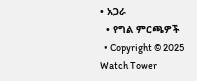• አጋራ
  • የግል ምርጫዎች
  • Copyright © 2025 Watch Tower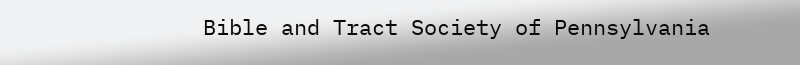Bible and Tract Society of Pennsylvania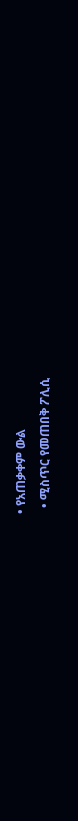• የአጠቃቀም ውል
  • ሚስጥር የመጠበቅ ፖሊሲ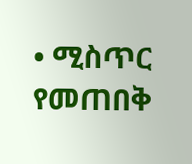• ሚስጥር የመጠበቅ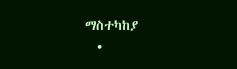ማስተካከያ
  •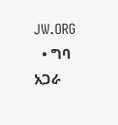JW.ORG
  • ግባ
አጋራ